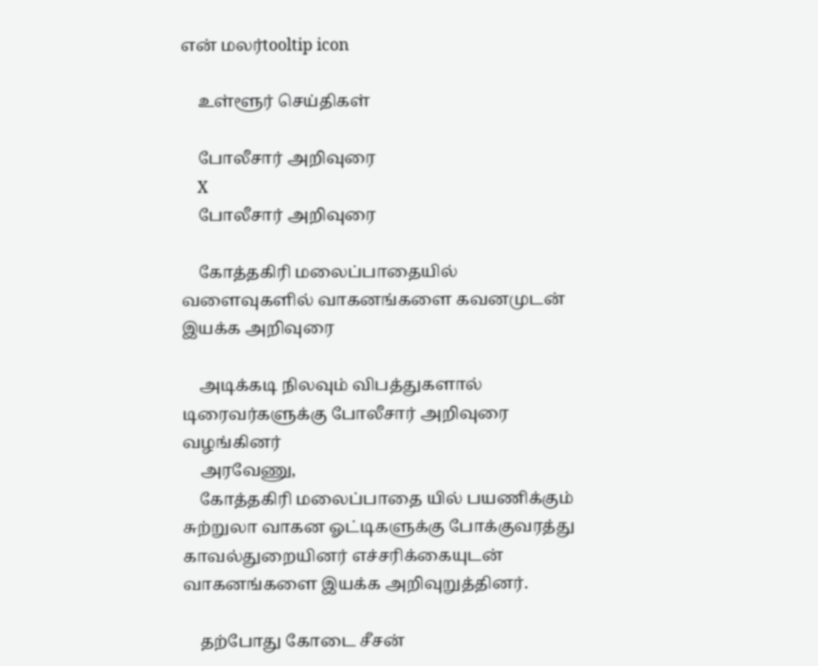என் மலர்tooltip icon

    உள்ளூர் செய்திகள்

    போலீசார் அறிவுரை
    X
    போலீசார் அறிவுரை

    கோத்தகிரி மலைப்பாதையில் வளைவுகளில் வாகனங்களை கவனமுடன் இயக்க அறிவுரை

    அடிக்கடி நிலவும் விபத்துகளால் டிரைவர்களுக்கு போலீசார் அறிவுரை வழங்கினர்
    அரவேணு,
    கோத்தகிரி மலைப்பாதை யில் பயணிக்கும் சுற்றுலா வாகன ஓட்டிகளுக்கு போக்குவரத்து காவல்துறையினர் எச்சரிக்கையுடன் வாகனங்களை இயக்க அறிவுறுத்தினர்.

    தற்போது கோடை சீசன்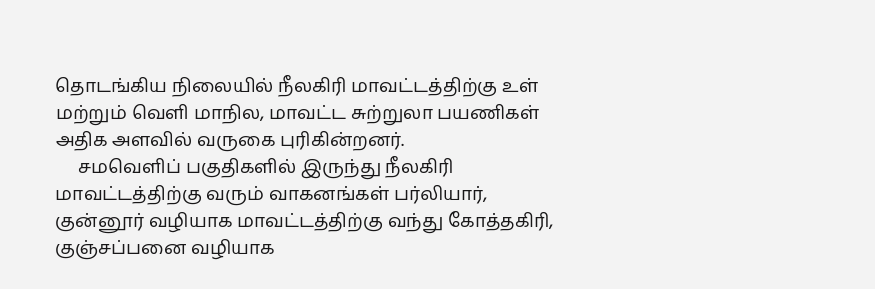தொடங்கிய நிலையில் நீலகிரி மாவட்டத்திற்கு உள் மற்றும் வெளி மாநில, மாவட்ட சுற்றுலா பயணிகள் அதிக அளவில் வருகை புரிகின்றனர்.
     சமவெளிப் பகுதிகளில் இருந்து நீலகிரி மாவட்டத்திற்கு வரும் வாகனங்கள் பர்லியார், குன்னூர் வழியாக மாவட்டத்திற்கு வந்து கோத்தகிரி, குஞ்சப்பனை வழியாக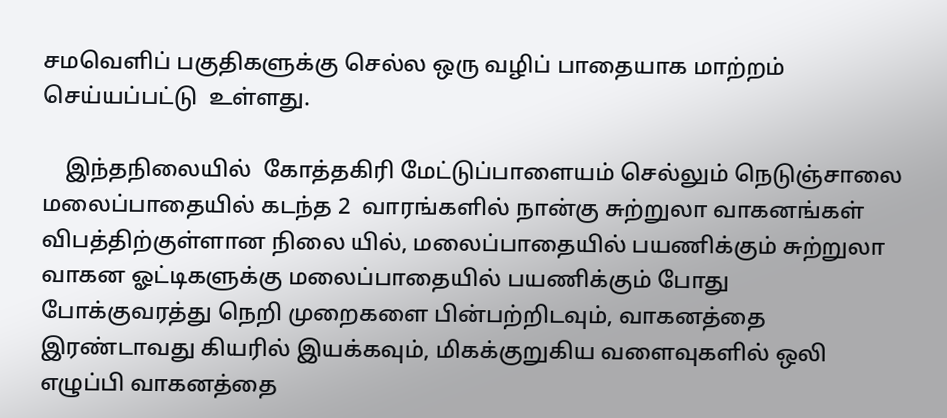சமவெளிப் பகுதிகளுக்கு செல்ல ஒரு வழிப் பாதையாக மாற்றம் செய்யப்பட்டு  உள்ளது.

    இந்தநிலையில்  கோத்தகிரி மேட்டுப்பாளையம் செல்லும் நெடுஞ்சாலை மலைப்பாதையில் கடந்த 2  வாரங்களில் நான்கு சுற்றுலா வாகனங்கள் விபத்திற்குள்ளான நிலை யில், மலைப்பாதையில் பயணிக்கும் சுற்றுலா வாகன ஓட்டிகளுக்கு மலைப்பாதையில் பயணிக்கும் போது போக்குவரத்து நெறி முறைகளை பின்பற்றிடவும், வாகனத்தை இரண்டாவது கியரில் இயக்கவும், மிகக்குறுகிய வளைவுகளில் ஒலி எழுப்பி வாகனத்தை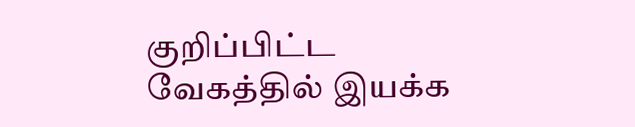குறிப்பிட்ட வேகத்தில் இயக்க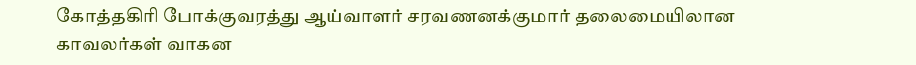கோத்தகிரி போக்குவரத்து ஆய்வாளர் சரவணனக்குமார் தலைமையிலான காவலர்கள் வாகன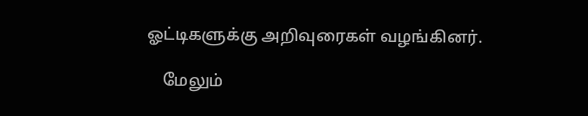ஓட்டிகளுக்கு அறிவுரைகள் வழங்கினர்.

    மேலும்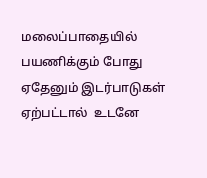மலைப்பாதையில் பயணிக்கும் போது ஏதேனும் இடர்பாடுகள் ஏற்பட்டால்  உடனே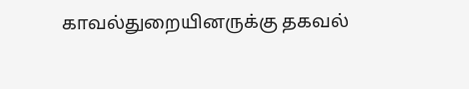காவல்துறையினருக்கு தகவல்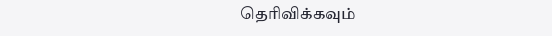தெரிவிக்கவும்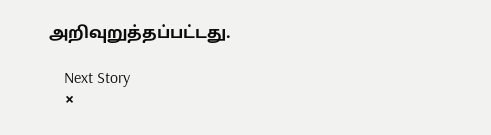அறிவுறுத்தப்பட்டது.

    Next Story
    ×